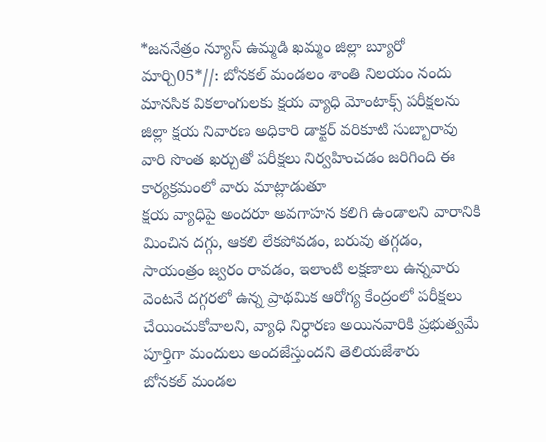*జననేత్రం న్యూస్ ఉమ్మడి ఖమ్మం జిల్లా బ్యూరో మార్చి05*//: బోనకల్ మండలం శాంతి నిలయం నందు మానసిక వికలాంగులకు క్షయ వ్యాధి మోంటాక్స్ పరీక్షలను జిల్లా క్షయ నివారణ అధికారి డాక్టర్ వరికూటి సుబ్బారావు వారి సొంత ఖర్చుతో పరీక్షలు నిర్వహించడం జరిగింది ఈ కార్యక్రమంలో వారు మాట్లాడుతూ
క్షయ వ్యాధిపై అందరూ అవగాహన కలిగి ఉండాలని వారానికి మించిన దగ్గు, ఆకలి లేకపోవడం, బరువు తగ్గడం, సాయంత్రం జ్వరం రావడం, ఇలాంటి లక్షణాలు ఉన్నవారు వెంటనే దగ్గరలో ఉన్న ప్రాథమిక ఆరోగ్య కేంద్రంలో పరీక్షలు చేయించుకోవాలని, వ్యాధి నిర్ధారణ అయినవారికి ప్రభుత్వమే పూర్తిగా మందులు అందజేస్తుందని తెలియజేశారు
బోనకల్ మండల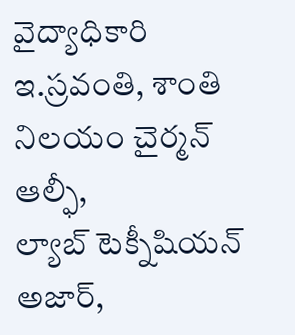వైద్యాధికారి ఇ.స్రవంతి, శాంతి నిలయం చైర్మన్ ఆల్ఫీ,
ల్యాబ్ టెక్నీషియన్ అజార్,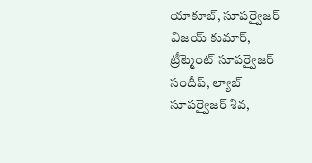యాకూబ్, సూపర్వైజర్ విజయ్ కుమార్, ట్రీట్మెంట్ సూపర్వైజర్ సందీప్, ల్యాబ్ సూపర్వైజర్ శివ,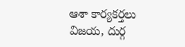ఆశా కార్యకర్తలు విజయ, దుర్గ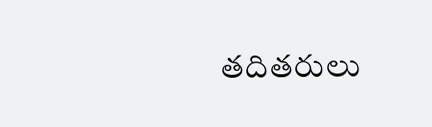తదితరులు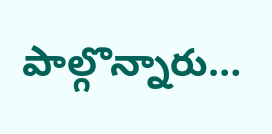పాల్గొన్నారు…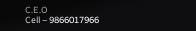C.E.O
Cell – 9866017966